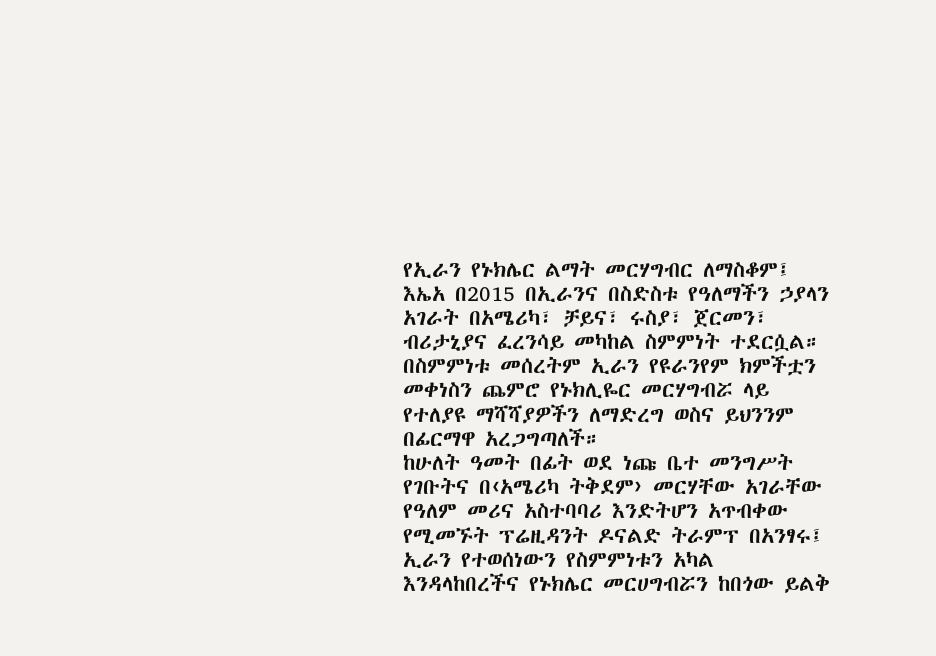የኢራን የኑክሌር ልማት መርሃግብር ለማስቆም፤ እኤአ በ2015 በኢራንና በስድስቱ የዓለማችን ኃያላን አገራት በአሜሪካ፣ ቻይና፣ ሩስያ፣ ጀርመን፣ ብሪታኒያና ፈረንሳይ መካከል ስምምነት ተደርሷል። በስምምነቱ መሰረትም ኢራን የዩራንየም ክምችቷን መቀነስን ጨምሮ የኑክሊዬር መርሃግብሯ ላይ የተለያዩ ማሻሻያዎችን ለማድረግ ወስና ይህንንም በፊርማዋ አረጋግጣለች።
ከሁለት ዓመት በፊት ወደ ነጩ ቤተ መንግሥት የገቡትና በ‹አሜሪካ ትቅደም› መርሃቸው አገራቸው የዓለም መሪና አስተባባሪ እንድትሆን አጥብቀው የሚመኙት ፕሬዚዳንት ዶናልድ ትራምፕ በአንፃሩ፤ ኢራን የተወሰነውን የስምምነቱን አካል እንዳላከበረችና የኑክሌር መርሀግብሯን ከበጎው ይልቅ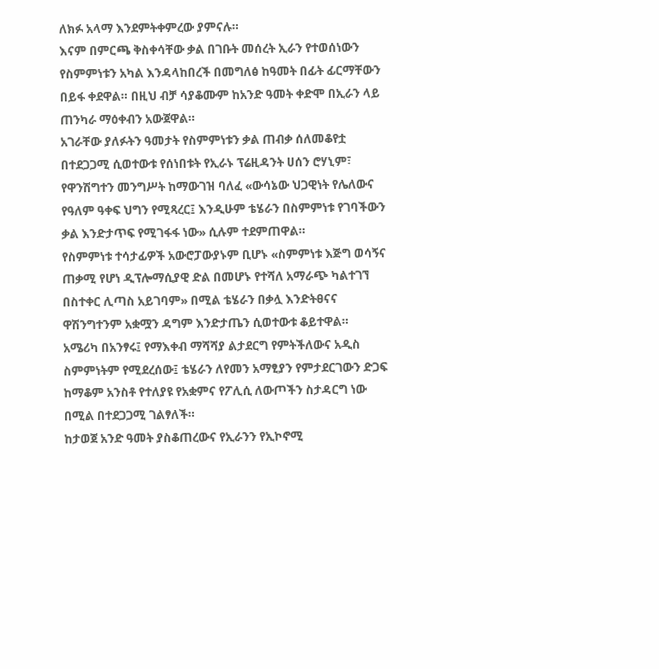ለክፉ አላማ እንደምትቀምረው ያምናሉ።
እናም በምርጫ ቅስቀሳቸው ቃል በገቡት መሰረት ኢራን የተወሰነውን የስምምነቱን አካል እንዳላከበረች በመግለፅ ከዓመት በፊት ፊርማቸውን በይፋ ቀደዋል። በዚህ ብቻ ሳያቆሙም ከአንድ ዓመት ቀድሞ በኢራን ላይ ጠንካራ ማዕቀብን አውጀዋል።
አገራቸው ያለፉትን ዓመታት የስምምነቱን ቃል ጠብቃ ሰለመቆየቷ በተደጋጋሚ ሲወተውቱ የሰነበቱት የኢራኑ ፕሬዚዳንት ሀሰን ሮሃኒም፣ የዋንሽግተን መንግሥት ከማውገዝ ባለፈ «ውሳኔው ህጋዊነት የሌለውና የዓለም ዓቀፍ ህግን የሚጻረር፤ እንዲሁም ቴሄራን በስምምነቱ የገባችውን ቃል እንድታጥፍ የሚገፋፋ ነው» ሲሉም ተደምጠዋል።
የስምምነቱ ተሳታፊዎች አውሮፓውያኑም ቢሆኑ «ስምምነቱ እጅግ ወሳኝና ጠቃሚ የሆነ ዲፕሎማሲያዊ ድል በመሆኑ የተሻለ አማራጭ ካልተገኘ በስተቀር ሊጣስ አይገባም» በሚል ቴሄራን በቃሏ እንድትፀናና ዋሽንግተንም አቋሟን ዳግም እንድታጤን ሲወተውቱ ቆይተዋል።
አሜሪካ በአንፃሩ፤ የማእቀብ ማሻሻያ ልታደርግ የምትችለውና አዲስ ስምምነትም የሚደረሰው፤ ቴሄራን ለየመን አማፂያን የምታደርገውን ድጋፍ ከማቆም አንስቶ የተለያዩ የአቋምና የፖሊሲ ለውጦችን ስታዳርግ ነው በሚል በተደጋጋሚ ገልፃለች።
ከታወጀ አንድ ዓመት ያስቆጠረውና የኢራንን የኢኮኖሚ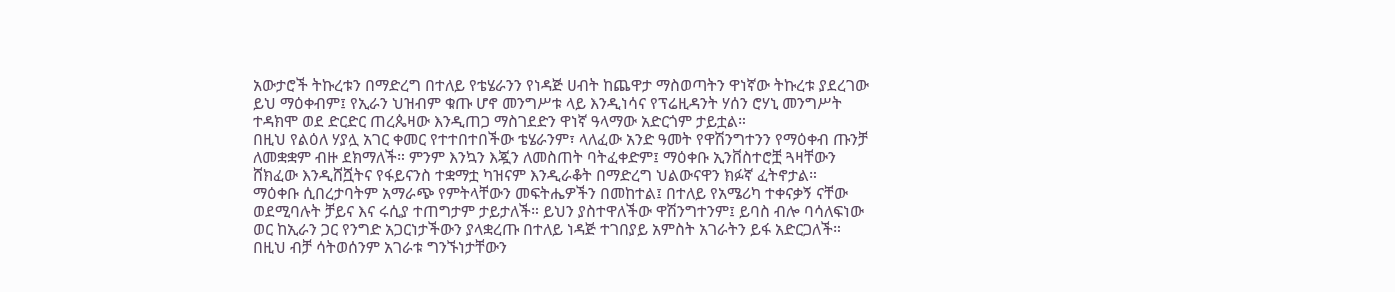አውታሮች ትኩረቱን በማድረግ በተለይ የቴሄራንን የነዳጅ ሀብት ከጨዋታ ማስወጣትን ዋነኛው ትኩረቱ ያደረገው ይህ ማዕቀብም፤ የኢራን ህዝብም ቁጡ ሆኖ መንግሥቱ ላይ እንዲነሳና የፕሬዚዳንት ሃሰን ሮሃኒ መንግሥት ተዳክሞ ወደ ድርድር ጠረጴዛው እንዲጠጋ ማስገደድን ዋነኛ ዓላማው አድርጎም ታይቷል።
በዚህ የልዕለ ሃያሏ አገር ቀመር የተተበተበችው ቴሄራንም፣ ላለፈው አንድ ዓመት የዋሽንግተንን የማዕቀብ ጡንቻ ለመቋቋም ብዙ ደክማለች። ምንም እንኳን እጇን ለመስጠት ባትፈቀድም፤ ማዕቀቡ ኢንቨስተሮቿ ጓዛቸውን ሸክፈው እንዲሸሿትና የፋይናንስ ተቋማቷ ካዝናም እንዲራቆት በማድረግ ህልውናዋን ክፉኛ ፈትኖታል።
ማዕቀቡ ሲበረታባትም አማራጭ የምትላቸውን መፍትሔዎችን በመከተል፤ በተለይ የአሜሪካ ተቀናቃኝ ናቸው ወደሚባሉት ቻይና እና ሩሲያ ተጠግታም ታይታለች። ይህን ያስተዋለችው ዋሽንግተንም፤ ይባስ ብሎ ባሳለፍነው ወር ከኢራን ጋር የንግድ አጋርነታችውን ያላቋረጡ በተለይ ነዳጅ ተገበያይ አምስት አገራትን ይፋ አድርጋለች።
በዚህ ብቻ ሳትወሰንም አገራቱ ግንኙነታቸውን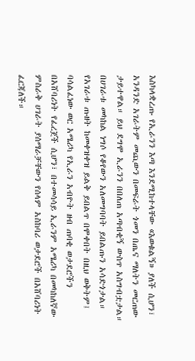እስካላቋረጡ የኢራንን እጣ እንደሚከተላቸው «እወቁልኝ» ያለች ሲሆን፣ አንዳንድ አገራትም መጪውን በመፍራት ጎመን በጤና ማለትን መርጠው ታይተዋል። ይህ ደግሞ ኢራንን በበለጠ አጣብቂኝ ውስጥ አስግብቷታል። በሀገራቱ መካከል ነግሶ የቆየውን አለመግባባት ይበልጡን አሳድጎታል።
የአገራቱ ጡዘት ከመቀዝቀዝ ይልቅ ይበልጥ በሞቀበት በዚህ ወቅትም፤ ባሳልፈነው ወር አሜሪካ የኢራን አብዮት ዘብ ጠባቂ ወታደሮችን በአሸባሪነት የፈረጀች ሲሆን፣ በተመሳሳይ ኢራንም አሜሪካ በመካከለኛው ምስራቅ ሀገራት ያሰማራቻቸውን የሰላም አስከባሪ ወታደሮች በአሸባሪነት ፈርጃለች።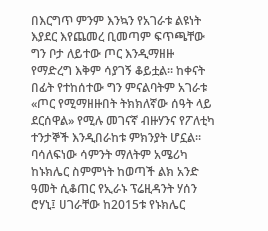በእርግጥ ምንም እንኳን የአገራቱ ልዩነት እያደር እየጨመረ ቢመጣም ፍጥጫቸው ግን ቦታ ለይተው ጦር እንዲማዘዙ የማድረግ እቅም ሳያገኝ ቆይቷል። ከቀናት በፊት የተከሰተው ግን ምናልባትም አገራቱ «ጦር የሚማዘዙበት ትክክለኛው ሰዓት ላይ ደርሰዋል» የሚሉ መገናኛ ብዙሃንና የፖለቲካ ተንታኞች እንዲበራከቱ ምክንያት ሆኗል።
ባሳለፍነው ሳምንት ማለትም አሜሪካ ከኑክሌር ስምምነት ከወጣች ልክ አንድ ዓመት ሲቆጠር የኢራኑ ፕሬዚዳንት ሃሰን ሮሃኒ፤ ሀገራቸው ከ2015ቱ የኑክሌር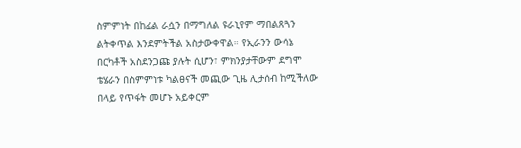ስምምነት በከፊል ራሷን በማግለል ዩራኒየም ማበልጸጓን ልትቀጥል እንደምትችል አስታውቀዋል። የኢራንን ውሳኔ በርካቶች አስደንጋጩ ያሉት ሲሆን፣ ምክንያታቸውም ደግሞ ቴሄራን በስምምነቱ ካልፀናች መጪው ጊዜ ሊታሰብ ከሚችለው በላይ የጥፋት መሆኑ አይቀርም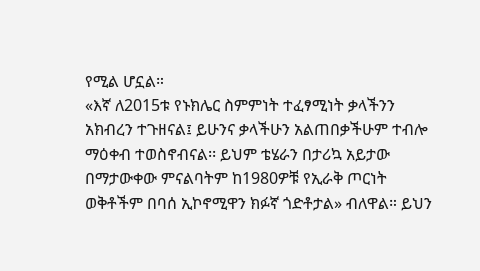የሚል ሆኗል።
«እኛ ለ2015ቱ የኑክሌር ስምምነት ተፈፃሚነት ቃላችንን አክብረን ተጉዘናል፤ ይሁንና ቃላችሁን አልጠበቃችሁም ተብሎ ማዕቀብ ተወስኖብናል፡፡ ይህም ቴሄራን በታሪኳ አይታው በማታውቀው ምናልባትም ከ1980ዎቹ የኢራቅ ጦርነት ወቅቶችም በባሰ ኢኮኖሚዋን ክፉኛ ጎድቶታል» ብለዋል። ይህን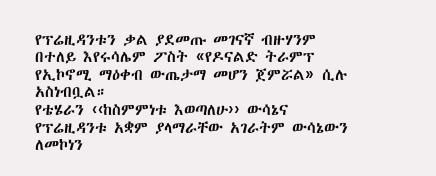የፕሬዚዳንቱን ቃል ያደመጡ መገናኛ ብዙሃንም በተለይ እየሩሳሌም ፖስት «የዶናልድ ትራምፕ የኢኮኖሚ ማዕቀብ ውጤታማ መሆን ጀምሯል» ሲሉ አስነብቧል።
የቴሄራን ‹‹ከስምምነቱ እወጣለሁ›› ውሳኔና የፕሬዚዳንቱ አቋም ያላማራቸው አገራትም ውሳኔውን ለመኮነን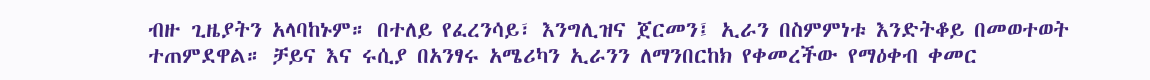ብዙ ጊዜያትን አላባከኑም። በተለይ የፈረንሳይ፣ እንግሊዝና ጀርመን፤ ኢራን በስምምነቱ እንድትቆይ በመወተወት ተጠምደዋል። ቻይና እና ሩሲያ በአንፃሩ አሜሪካን ኢራንን ለማንበርከክ የቀመረችው የማዕቀብ ቀመር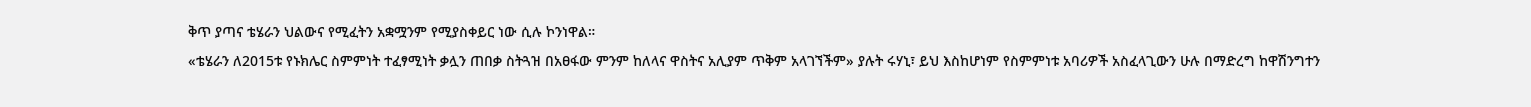ቅጥ ያጣና ቴሄራን ህልውና የሚፈትን አቋሟንም የሚያስቀይር ነው ሲሉ ኮንነዋል።
«ቴሄራን ለ2015ቱ የኑክሌር ስምምነት ተፈፃሚነት ቃሏን ጠበቃ ስትጓዝ በአፀፋው ምንም ከለላና ዋስትና አሊያም ጥቅም አላገኘችም» ያሉት ሩሃኒ፣ ይህ እስከሆነም የስምምነቱ አባሪዎች አስፈላጊውን ሁሉ በማድረግ ከዋሽንግተን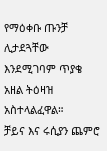የማዕቀቡ ጡንቻ ሊታደጓቸው እንደሚገባም ጥያቄ አዘል ትዕዛዝ አስተላልፈዋል።
ቻይና እና ሩሲያን ጨምሮ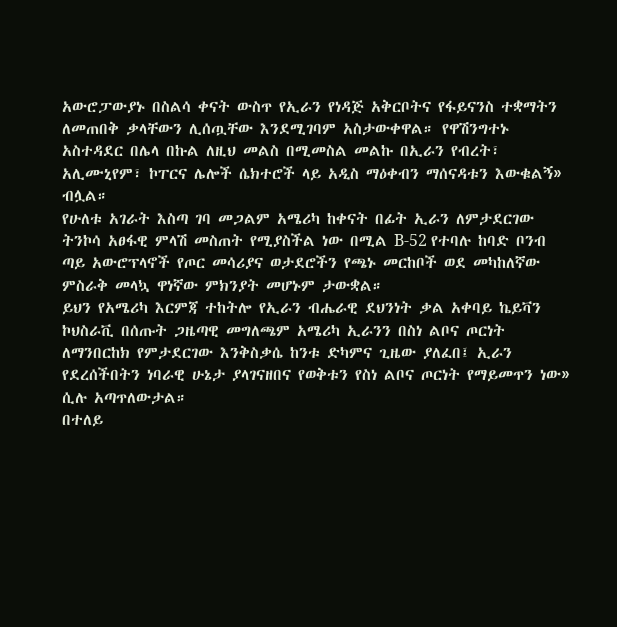አውሮፓውያኑ በስልሳ ቀናት ውስጥ የኢራን የነዳጅ አቅርቦትና የፋይናንስ ተቋማትን ለመጠበቅ ቃላቸውን ሊሰጧቸው እንደሚገባም አስታውቀዋል። የዋሽንግተኑ አስተዳደር በሌላ በኩል ለዚህ መልስ በሚመስል መልኩ በኢራን የብረት፣ አሊሙኒየም፣ ኮፐርና ሌሎች ሴክተሮች ላይ አዲስ ማዕቀብን ማሰናዳቱን እውቁልኝ» ብሏል።
የሁለቱ አገራት እስጣ ገባ መጋልም አሜሪካ ከቀናት በፊት ኢራን ለምታደርገው ትንኮሳ አፀፋዊ ምላሽ መስጠት የሚያስችል ነው በሚል B-52 የተባሉ ከባድ ቦንብ ጣይ አውሮፕላኖች የጦር መሳሪያና ወታደሮችን የጫኑ መርከቦች ወደ መካከለኛው ምስራቅ መላኳ ዋነኛው ምክንያት መሆኑም ታውቋል።
ይህን የአሜሪካ እርምጃ ተከትሎ የኢራን ብሔራዊ ደህንነት ቃል አቀባይ ኬይቫን ኮህስራቪ በሰጡት ጋዜጣዊ መግለጫም አሜሪካ ኢራንን በስነ ልቦና ጦርነት ለማንበርከክ የምታደርገው እንቅስቃሴ ከንቱ ድካምና ጊዜው ያለፈበ፤ ኢራን የደረሰችበትን ነባራዊ ሁኔታ ያላገናዘበና የወቅቱን የስነ ልቦና ጦርነት የማይመጥን ነው» ሲሉ አጣጥለውታል።
በተለይ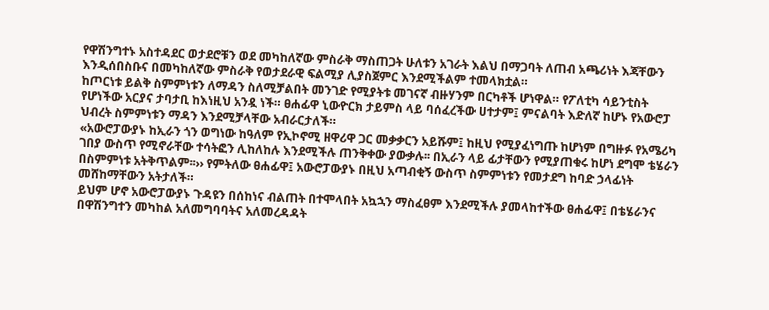የዋሽንግተኑ አስተዳደር ወታደሮቹን ወደ መካከለኛው ምስራቅ ማስጠጋት ሁለቱን አገራት እልህ በማጋባት ለጠብ አጫሪነት እጃቸውን እንዲሰበስቡና በመካከለኛው ምስራቅ የወታደራዊ ፍልሚያ ሊያስጀምር እንደሚችልም ተመላክቷል።
ከጦርነቱ ይልቅ ስምምነቱን ለማዳን ስለሚቻልበት መንገድ የሚያትቱ መገናኛ ብዙሃንም በርካቶች ሆነዋል። የፖለቲካ ሳይንቲስት የሆነችው አርያና ታባታቢ ከእነዚህ አንዷ ነች። ፀሐፊዋ ኒውዮርክ ታይምስ ላይ ባሰፈረችው ሀተታም፤ ምናልባት እድለኛ ከሆኑ የአውሮፓ ህብረት ስምምነቱን ማዳን እንደሚቻላቸው አብራርታለች።
«አውሮፓውያኑ ከኢራን ጎን ወግነው ከዓለም የኢኮኖሚ ዘዋሪዋ ጋር መቃቃርን አይሹም፤ ከዚህ የሚያፈነግጡ ከሆነም በግዙፉ የአሜሪካ ገበያ ውስጥ የሚኖራቸው ተሳትፎን ሊከለከሉ እንደሚችሉ ጠንቅቀው ያውቃሉ፡፡ በኢራን ላይ ፊታቸውን የሚያጠቁሩ ከሆነ ደግሞ ቴሄራን በስምምነቱ አትቅጥልም፡፡›› የምትለው ፀሐፊዋ፤ አውሮፓውያኑ በዚህ አጣብቂኝ ውስጥ ስምምነቱን የመታደግ ከባድ ኃላፊነት መሸከማቸውን አትታለች።
ይህም ሆኖ አውሮፓውያኑ ጉዳዩን በሰከነና ብልጠት በተሞላበት አኳኋን ማስፈፀም እንደሚችሉ ያመላከተችው ፀሐፊዋ፤ በቴሄራንና በዋሽንግተን መካከል አለመግባባትና አለመረዳዳት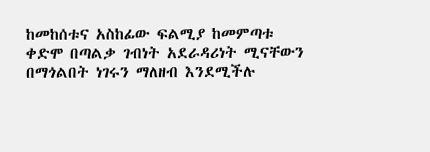ከመከሰቱና አስከፊው ፍልሚያ ከመምጣቱ ቀድሞ በጣልቃ ገብነት አደራዳሪነት ሚናቸውን በማጎልበት ነገሩን ማለዘብ እንደሚችሉ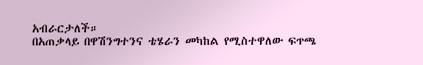አብራርታለች።
በአጠቃላይ በዋሽንግተንና ቴሄራን መካከል የሚስተዋለው ፍጥጫ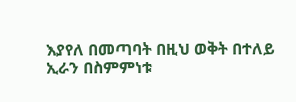እያየለ በመጣባት በዚህ ወቅት በተለይ ኢራን በስምምነቱ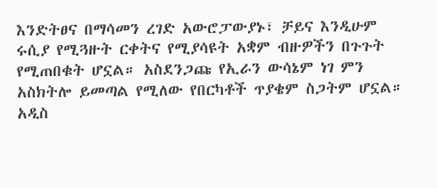እንድትፀና በማሳመን ረገድ አውሮፓውያኑ፣ ቻይና እንዲሁም ሩሲያ የሚጓዙት ርቀትና የሚያሳዩት አቋም ብዙዎችን በጉጉት የሚጠበቁት ሆኗል። አስደንጋጩ የኢራን ውሳኔም ነገ ምን አስክትሎ ይመጣል የሚለው የበርካቶች ጥያቄም ስጋትም ሆኗል።
አዲስ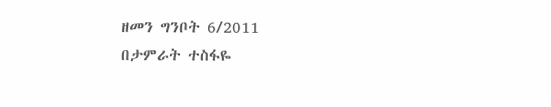ዘመን ግንቦት 6/2011
በታምራት ተስፋዬ